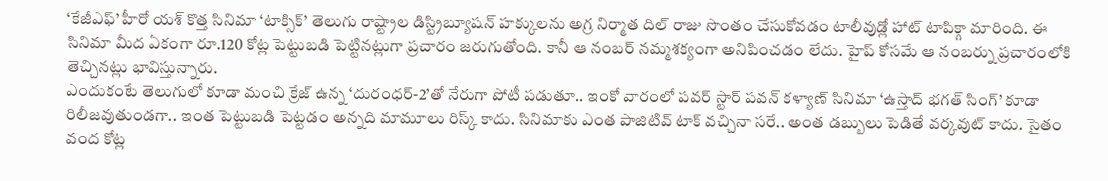‘కేజీఎఫ్’ హీరో యశ్ కొత్త సినిమా ‘టాక్సిక్’ తెలుగు రాష్ట్రాల డిస్ట్రిబ్యూషన్ హక్కులను అగ్ర నిర్మాత దిల్ రాజు సొంతం చేసుకోవడం టాలీవుడ్లో హాట్ టాపిక్గా మారింది. ఈ సినిమా మీద ఏకంగా రూ.120 కోట్ల పెట్టుబడి పెట్టినట్లుగా ప్రచారం జరుగుతోంది. కానీ ఆ నంబర్ నమ్మశక్యంగా అనిపించడం లేదు. హైప్ కోసమే ఆ నంబర్ను ప్రచారంలోకి తెచ్చినట్లు భావిస్తున్నారు.
ఎందుకంటే తెలుగులో కూడా మంచి క్రేజ్ ఉన్న ‘దురంధర్-2’తో నేరుగా పోటీ పడుతూ.. ఇంకో వారంలో పవర్ స్టార్ పవన్ కళ్యాణ్ సినిమా ‘ఉస్తాద్ భగత్ సింగ్’ కూడా రిలీజవుతుండగా.. ఇంత పెట్టుబడి పెట్టడం అన్నది మామూలు రిస్క్ కాదు. సినిమాకు ఎంత పాజిటివ్ టాక్ వచ్చినా సరే.. అంత డబ్బులు పెడితే వర్కవుట్ కాదు. సైతం వంద కోట్ల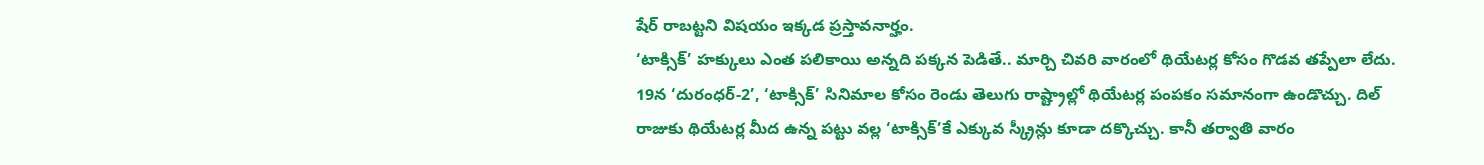షేర్ రాబట్టని విషయం ఇక్కడ ప్రస్తావనార్హం.
‘టాక్సిక్’ హక్కులు ఎంత పలికాయి అన్నది పక్కన పెడితే.. మార్చి చివరి వారంలో థియేటర్ల కోసం గొడవ తప్పేలా లేదు. 19న ‘దురంధర్-2’, ‘టాక్సిక్’ సినిమాల కోసం రెండు తెలుగు రాష్ట్రాల్లో థియేటర్ల పంపకం సమానంగా ఉండొచ్చు. దిల్ రాజుకు థియేటర్ల మీద ఉన్న పట్టు వల్ల ‘టాక్సిక్’కే ఎక్కువ స్క్రీన్లు కూడా దక్కొచ్చు. కానీ తర్వాతి వారం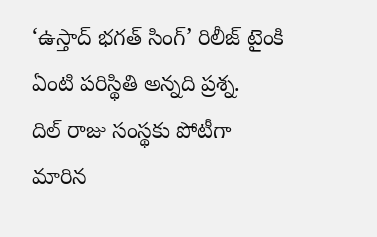‘ఉస్తాద్ భగత్ సింగ్’ రిలీజ్ టైంకి ఏంటి పరిస్థితి అన్నది ప్రశ్న.
దిల్ రాజు సంస్థకు పోటీగా మారిన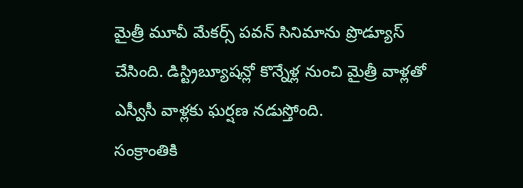మైత్రీ మూవీ మేకర్స్ పవన్ సినిమాను ప్రొడ్యూస్ చేసింది. డిస్ట్రిబ్యూషన్లో కొన్నేళ్ల నుంచి మైత్రీ వాళ్లతో ఎస్వీసీ వాళ్లకు ఘర్షణ నడుస్తోంది.
సంక్రాంతికి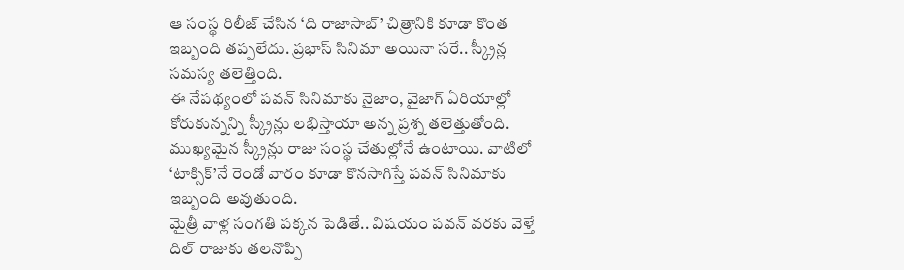ఆ సంస్థ రిలీజ్ చేసిన ‘ది రాజాసాబ్’ చిత్రానికి కూడా కొంత ఇబ్బంది తప్పలేదు. ప్రభాస్ సినిమా అయినా సరే.. స్క్రీన్ల సమస్య తలెత్తింది.
ఈ నేపథ్యంలో పవన్ సినిమాకు నైజాం, వైజాగ్ ఏరియాల్లో కోరుకున్నన్ని స్క్రీన్లు లభిస్తాయా అన్న ప్రశ్న తలెత్తుతోంది. ముఖ్యమైన స్క్రీన్లు రాజు సంస్థ చేతుల్లోనే ఉంటాయి. వాటిలో ‘టాక్సిక్’నే రెండో వారం కూడా కొనసాగిస్తే పవన్ సినిమాకు ఇబ్బంది అవుతుంది.
మైత్రీ వాళ్ల సంగతి పక్కన పెడితే.. విషయం పవన్ వరకు వెళ్తే దిల్ రాజుకు తలనొప్పి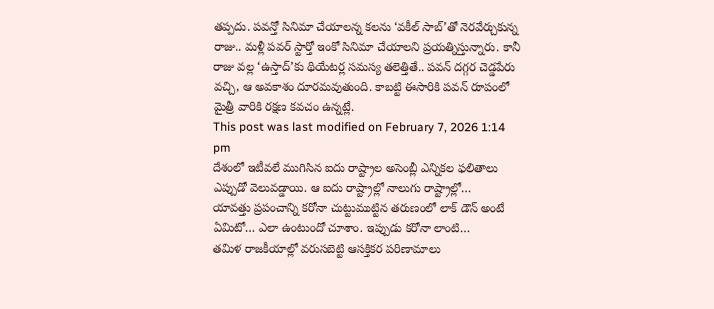తప్పదు. పవన్తో సినిమా చేయాలన్న కలను ‘వకీల్ సాబ్’తో నెరవేర్చుకున్న రాజు.. మళ్లీ పవర్ స్టార్తో ఇంకో సినిమా చేయాలని ప్రయత్నిస్తున్నారు. కానీ రాజు వల్ల ‘ఉస్తాద్’కు థియేటర్ల సమస్య తలెత్తితే.. పవన్ దగ్గర చెడ్డపేరు వచ్చి, ఆ అవకాశం దూరమవుతుంది. కాబట్టి ఈసారికి పవన్ రూపంలో మైత్రీ వారికి రక్షణ కవచం ఉన్నట్లే.
This post was last modified on February 7, 2026 1:14 pm
దేశంలో ఇటీవలే ముగిసిన ఐదు రాష్ట్రాల అసెంబ్లీ ఎన్నికల ఫలితాలు ఎప్పుడో వెలువడ్డాయి. ఆ ఐదు రాష్ట్రాల్లో నాలుగు రాష్ట్రాల్లో…
యావత్తు ప్రపంచాన్ని కరోనా చుట్టుముట్టిన తరుణంలో లాక్ డౌన్ అంటే ఏమిటో… ఎలా ఉంటుందో చూశాం. ఇప్పుడు కరోనా లాంటి…
తమిళ రాజకీయాల్లో వరుసబెట్టి ఆసక్తికర పరిణామాలు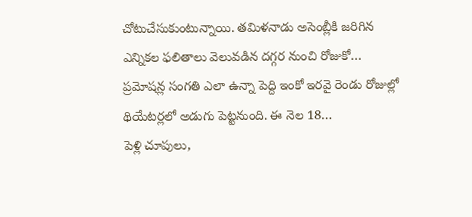చోటుచేసుకుంటున్నాయి. తమిళనాడు అసెంబ్లీకి జరిగిన ఎన్నికల ఫలితాలు వెలువడిన దగ్గర నుంచి రోజుకో…
ప్రమోషన్ల సంగతి ఎలా ఉన్నా పెద్ది ఇంకో ఇరవై రెండు రోజుల్లో థియేటర్లలో అడుగు పెట్టనుంది. ఈ నెల 18…
పెళ్లి చూపులు,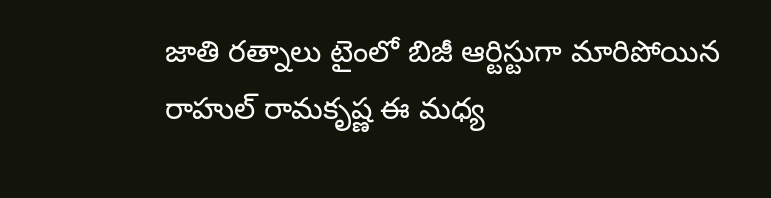జాతి రత్నాలు టైంలో బిజీ ఆర్టిస్టుగా మారిపోయిన రాహుల్ రామకృష్ణ ఈ మధ్య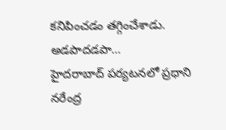కనిపించడం తగ్గించేశాడు. అడపాదడపా…
హైదరాబాద్ పర్యటనలో ప్రధాని నరేంద్ర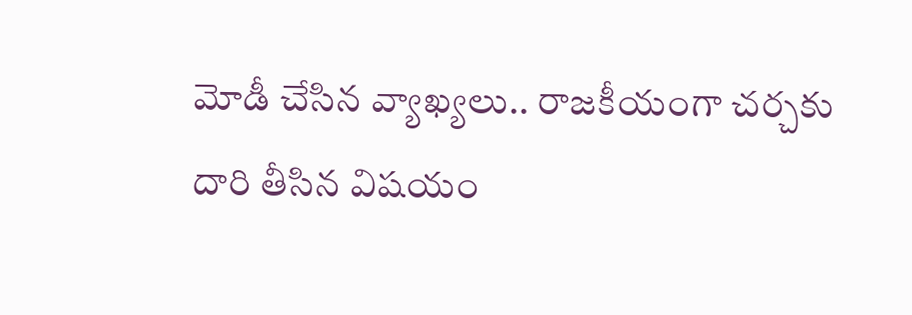మోడీ చేసిన వ్యాఖ్యలు.. రాజకీయంగా చర్చకు దారి తీసిన విషయం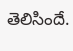తెలిసిందే.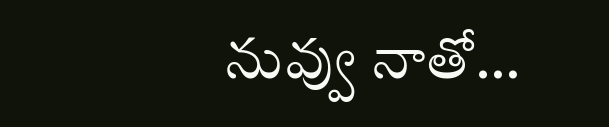నువ్వు నాతో…